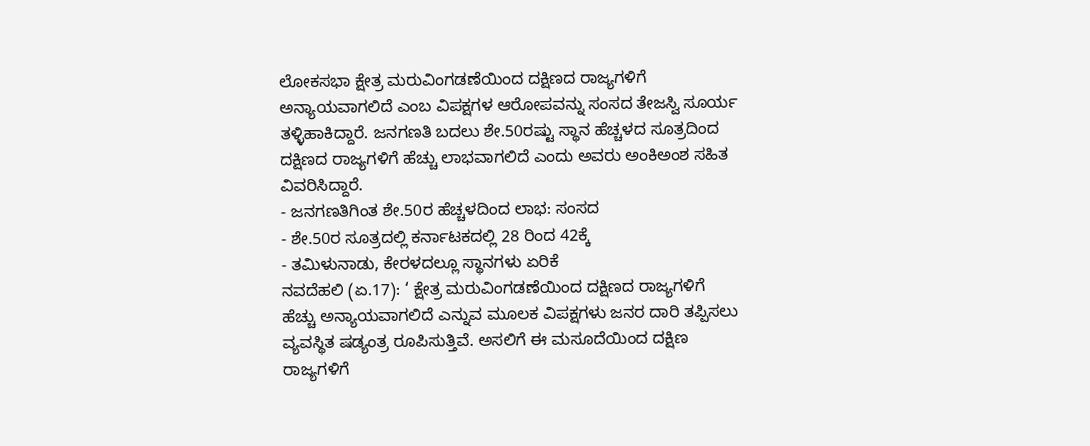ಲೋಕಸಭಾ ಕ್ಷೇತ್ರ ಮರುವಿಂಗಡಣೆಯಿಂದ ದಕ್ಷಿಣದ ರಾಜ್ಯಗಳಿಗೆ ಅನ್ಯಾಯವಾಗಲಿದೆ ಎಂಬ ವಿಪಕ್ಷಗಳ ಆರೋಪವನ್ನು ಸಂಸದ ತೇಜಸ್ವಿ ಸೂರ್ಯ ತಳ್ಳಿಹಾಕಿದ್ದಾರೆ. ಜನಗಣತಿ ಬದಲು ಶೇ.50ರಷ್ಟು ಸ್ಥಾನ ಹೆಚ್ಚಳದ ಸೂತ್ರದಿಂದ ದಕ್ಷಿಣದ ರಾಜ್ಯಗಳಿಗೆ ಹೆಚ್ಚು ಲಾಭವಾಗಲಿದೆ ಎಂದು ಅವರು ಅಂಕಿಅಂಶ ಸಹಿತ ವಿವರಿಸಿದ್ದಾರೆ.
- ಜನಗಣತಿಗಿಂತ ಶೇ.50ರ ಹೆಚ್ಚಳದಿಂದ ಲಾಭ: ಸಂಸದ
- ಶೇ.50ರ ಸೂತ್ರದಲ್ಲಿ ಕರ್ನಾಟಕದಲ್ಲಿ 28 ರಿಂದ 42ಕ್ಕೆ
- ತಮಿಳುನಾಡು, ಕೇರಳದಲ್ಲೂ ಸ್ಥಾನಗಳು ಏರಿಕೆ
ನವದೆಹಲಿ (ಏ.17): ‘ ಕ್ಷೇತ್ರ ಮರುವಿಂಗಡಣೆಯಿಂದ ದಕ್ಷಿಣದ ರಾಜ್ಯಗಳಿಗೆ ಹೆಚ್ಚು ಅನ್ಯಾಯವಾಗಲಿದೆ ಎನ್ನುವ ಮೂಲಕ ವಿಪಕ್ಷಗಳು ಜನರ ದಾರಿ ತಪ್ಪಿಸಲು ವ್ಯವಸ್ಥಿತ ಷಡ್ಯಂತ್ರ ರೂಪಿಸುತ್ತಿವೆ. ಅಸಲಿಗೆ ಈ ಮಸೂದೆಯಿಂದ ದಕ್ಷಿಣ ರಾಜ್ಯಗಳಿಗೆ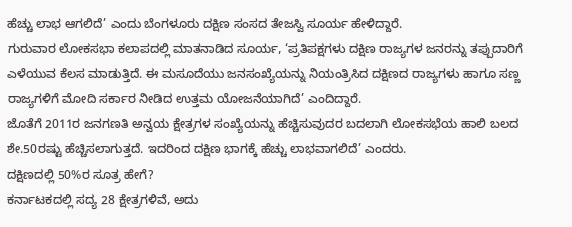ಹೆಚ್ಚು ಲಾಭ ಆಗಲಿದೆ’ ಎಂದು ಬೆಂಗಳೂರು ದಕ್ಷಿಣ ಸಂಸದ ತೇಜಸ್ವಿ ಸೂರ್ಯ ಹೇಳಿದ್ದಾರೆ.
ಗುರುವಾರ ಲೋಕಸಭಾ ಕಲಾಪದಲ್ಲಿ ಮಾತನಾಡಿದ ಸೂರ್ಯ, ‘ಪ್ರತಿಪಕ್ಷಗಳು ದಕ್ಷಿಣ ರಾಜ್ಯಗಳ ಜನರನ್ನು ತಪ್ಪುದಾರಿಗೆ ಎಳೆಯುವ ಕೆಲಸ ಮಾಡುತ್ತಿದೆ. ಈ ಮಸೂದೆಯು ಜನಸಂಖ್ಯೆಯನ್ನು ನಿಯಂತ್ರಿಸಿದ ದಕ್ಷಿಣದ ರಾಜ್ಯಗಳು ಹಾಗೂ ಸಣ್ಣ ರಾಜ್ಯಗಳಿಗೆ ಮೋದಿ ಸರ್ಕಾರ ನೀಡಿದ ಉತ್ತಮ ಯೋಜನೆಯಾಗಿದೆ’ ಎಂದಿದ್ದಾರೆ.
ಜೊತೆಗೆ 2011ರ ಜನಗಣತಿ ಅನ್ವಯ ಕ್ಷೇತ್ರಗಳ ಸಂಖ್ಯೆಯನ್ನು ಹೆಚ್ಚಿಸುವುದರ ಬದಲಾಗಿ ಲೋಕಸಭೆಯ ಹಾಲಿ ಬಲದ ಶೇ.50ರಷ್ಟು ಹೆಚ್ಚಿಸಲಾಗುತ್ತದೆ. ಇದರಿಂದ ದಕ್ಷಿಣ ಭಾಗಕ್ಕೆ ಹೆಚ್ಚು ಲಾಭವಾಗಲಿದೆ’ ಎಂದರು.
ದಕ್ಷಿಣದಲ್ಲಿ 50%ರ ಸೂತ್ರ ಹೇಗೆ?
ಕರ್ನಾಟಕದಲ್ಲಿ ಸದ್ಯ 28 ಕ್ಷೇತ್ರಗಳಿವೆ, ಅದು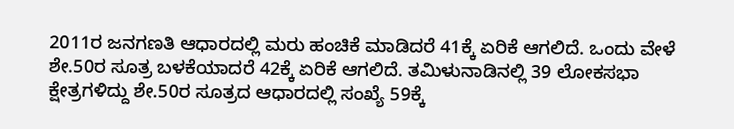2011ರ ಜನಗಣತಿ ಆಧಾರದಲ್ಲಿ ಮರು ಹಂಚಿಕೆ ಮಾಡಿದರೆ 41ಕ್ಕೆ ಏರಿಕೆ ಆಗಲಿದೆ. ಒಂದು ವೇಳೆ ಶೇ.50ರ ಸೂತ್ರ ಬಳಕೆಯಾದರೆ 42ಕ್ಕೆ ಏರಿಕೆ ಆಗಲಿದೆ. ತಮಿಳುನಾಡಿನಲ್ಲಿ 39 ಲೋಕಸಭಾ ಕ್ಷೇತ್ರಗಳಿದ್ದು ಶೇ.50ರ ಸೂತ್ರದ ಆಧಾರದಲ್ಲಿ ಸಂಖ್ಯೆ 59ಕ್ಕೆ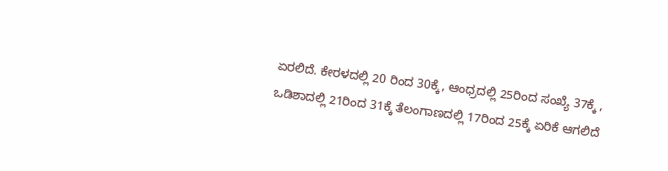ಏರಲಿದೆ. ಕೇರಳದಲ್ಲಿ 20 ರಿಂದ 30ಕ್ಕೆ, ಆಂಧ್ರದಲ್ಲಿ 25ರಿಂದ ಸಂಖ್ಯೆ 37ಕ್ಕೆ , ಒಡಿಶಾದಲ್ಲಿ 21ರಿಂದ 31ಕ್ಕೆ ತೆಲಂಗಾಣದಲ್ಲಿ 17ರಿಂದ 25ಕ್ಕೆ ಏರಿಕೆ ಆಗಲಿದೆ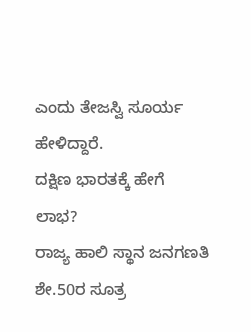ಎಂದು ತೇಜಸ್ವಿ ಸೂರ್ಯ ಹೇಳಿದ್ದಾರೆ.
ದಕ್ಷಿಣ ಭಾರತಕ್ಕೆ ಹೇಗೆ ಲಾಭ?
ರಾಜ್ಯ ಹಾಲಿ ಸ್ಥಾನ ಜನಗಣತಿ ಶೇ.50ರ ಸೂತ್ರ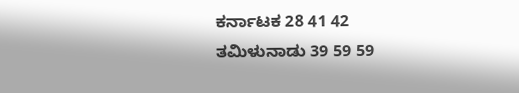ಕರ್ನಾಟಕ 28 41 42
ತಮಿಳುನಾಡು 39 59 59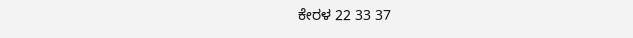ಕೇರಳ 22 33 37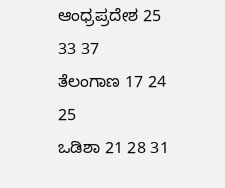ಆಂಧ್ರಪ್ರದೇಶ 25 33 37
ತೆಲಂಗಾಣ 17 24 25
ಒಡಿಶಾ 21 28 31